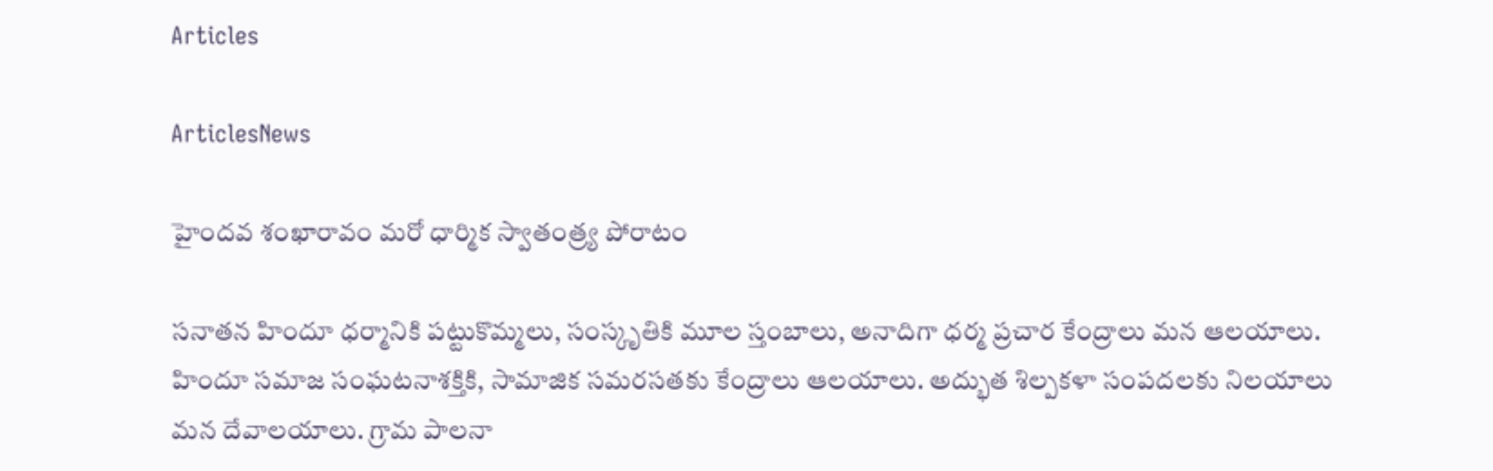Articles

ArticlesNews

హైందవ శంఖారావం మరో ధార్మిక స్వాతంత్ర్య పోరాటం

సనాతన హిందూ ధర్మానికి పట్టుకొమ్మలు, సంస్కృతికి మూల స్తంబాలు, అనాదిగా ధర్మ ప్రచార కేంద్రాలు మన ఆలయాలు. హిందూ సమాజ సంఘటనాశక్తికి, సామాజిక సమరసతకు కేంద్రాలు ఆలయాలు. అద్భుత శిల్పకళా సంపదలకు నిలయాలు మన దేవాలయాలు. గ్రామ పాలనా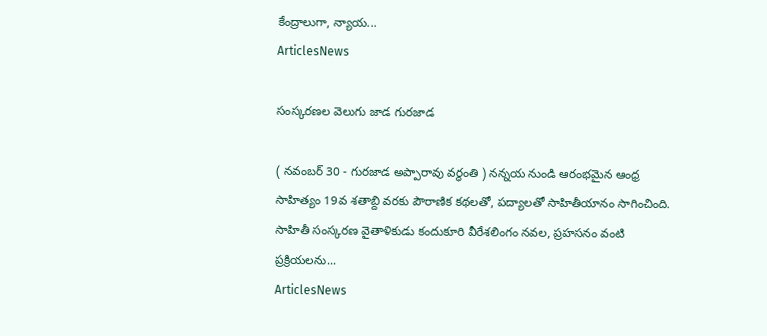కేంద్రాలుగా, న్యాయ...
ArticlesNews

సంస్కరణల వెలుగు జాడ గురజాడ

( నవంబర్ 30 - గురజాడ అప్పారావు వర్ధంతి ) నన్నయ నుండి ఆరంభమైన ఆంధ్ర సాహిత్యం 19వ శతాబ్ది వరకు పౌరాణిక కథలతో, పద్యాలతో సాహితీయానం సాగించింది. సాహితీ సంస్కరణ వైతాళికుడు కందుకూరి వీరేశలింగం నవల, ప్రహసనం వంటి ప్రక్రియలను...
ArticlesNews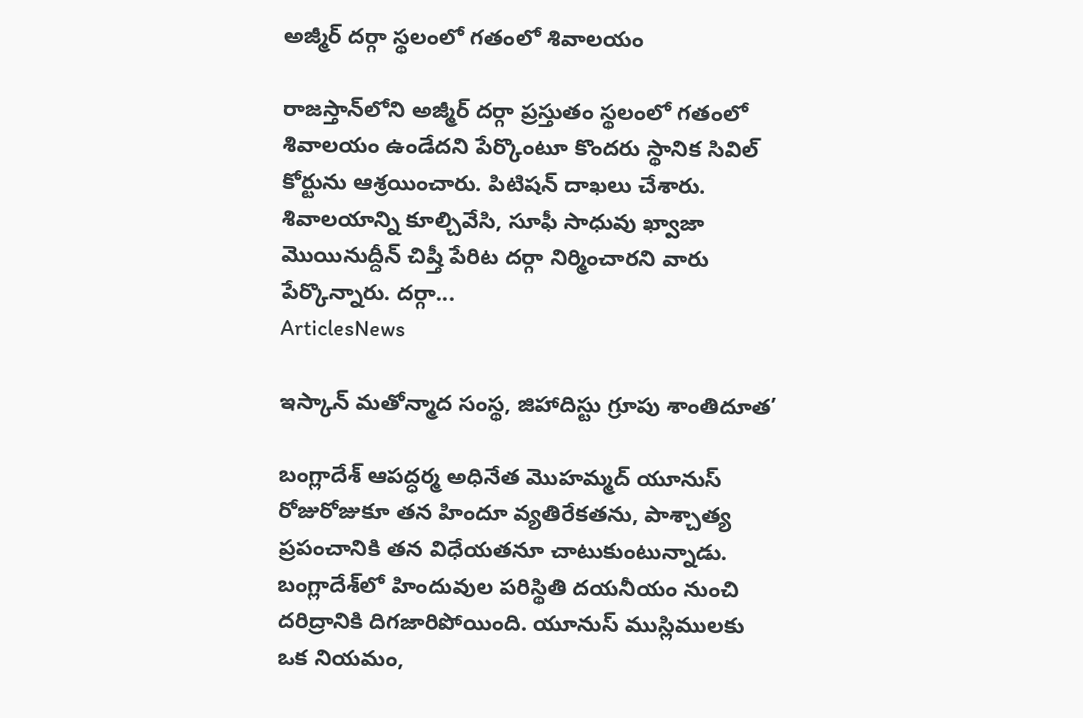అజ్మీర్‌ దర్గా స్థలంలో గతంలో శివాలయం

రాజస్తాన్‌లోని అజ్మీర్‌ దర్గా ప్రస్తుతం స్థలంలో గతంలో శివాలయం ఉండేదని పేర్కొంటూ కొందరు స్థానిక సివిల్‌ కోర్టును ఆశ్రయించారు. పిటిషన్‌ దాఖలు చేశారు. శివాలయాన్ని కూల్చివేసి, సూఫీ సాధువు ఖ్వాజా మొయినుద్దీన్‌ చిష్తీ పేరిట దర్గా నిర్మించారని వారు పేర్కొన్నారు. దర్గా...
ArticlesNews

ఇస్కాన్ మతోన్మాద సంస్థ, జిహాదిస్టు గ్రూపు శాంతిదూత’

బంగ్లాదేశ్ ఆపద్ధర్మ అధినేత మొహమ్మద్ యూనుస్ రోజురోజుకూ తన హిందూ వ్యతిరేకతను, పాశ్చాత్య ప్రపంచానికి తన విధేయతనూ చాటుకుంటున్నాడు. బంగ్లాదేశ్‌లో హిందువుల పరిస్థితి దయనీయం నుంచి దరిద్రానికి దిగజారిపోయింది. యూనుస్ ముస్లిములకు ఒక నియమం,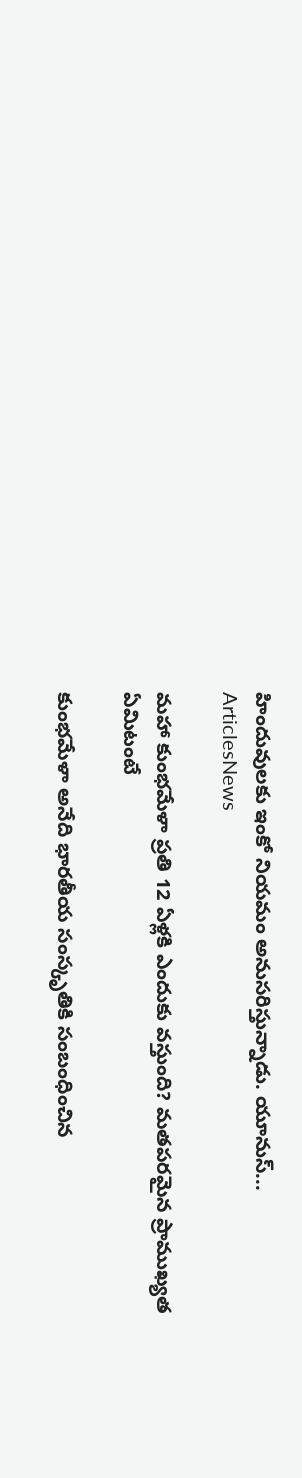హిందువులకు ఇంకో నియమం అనుసరిస్తున్నాడు. యూనుస్...
ArticlesNews

మహా కుంభమేళా ప్రతి 12 ఏళ్లకి ఎందుకు వస్తుంది? మతపరమైన ప్రాముఖ్యత ఏమిటంటే

కుంభమేళా అనేది భారతీయ సంస్కృతికి సంబంధించిన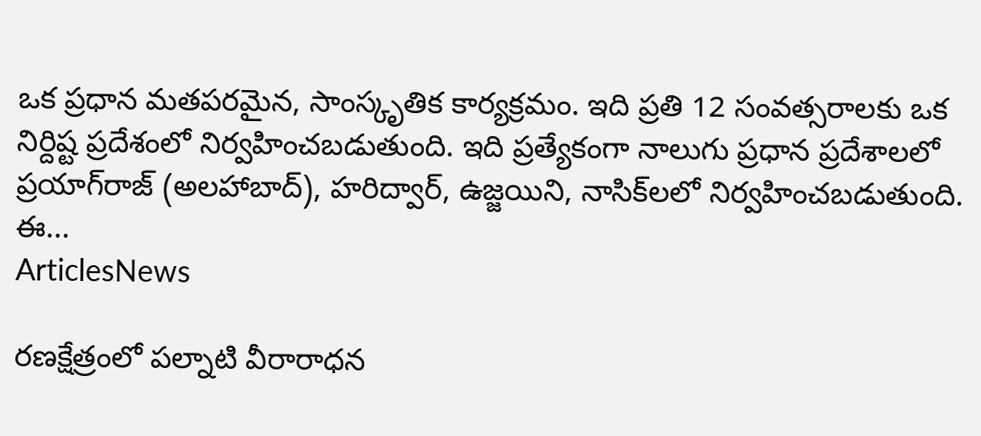ఒక ప్రధాన మతపరమైన, సాంస్కృతిక కార్యక్రమం. ఇది ప్రతి 12 సంవత్సరాలకు ఒక నిర్దిష్ట ప్రదేశంలో నిర్వహించబడుతుంది. ఇది ప్రత్యేకంగా నాలుగు ప్రధాన ప్రదేశాలలో ప్రయాగ్‌రాజ్ (అలహాబాద్), హరిద్వార్, ఉజ్జయిని, నాసిక్‌లలో నిర్వహించబడుతుంది. ఈ...
ArticlesNews

రణక్షేత్రంలో పల్నాటి వీరారాధన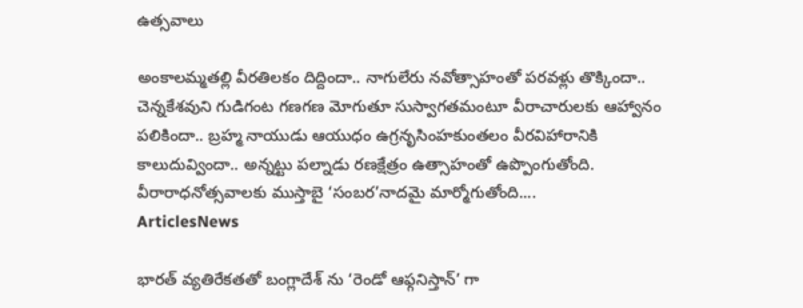ఉత్సవాలు

అంకాలమ్మతల్లి వీరతిలకం దిద్దిందా.. నాగులేరు నవోత్సాహంతో పరవళ్లు తొక్కిందా.. చెన్నకేశవుని గుడిగంట గణగణ మోగుతూ సుస్వాగతమంటూ వీరాచారులకు ఆహ్వానం పలికిందా.. బ్రహ్మ నాయుడు ఆయుధం ఉగ్రనృసింహకుంతలం వీరవిహారానికి కాలుదువ్విందా.. అన్నట్టు పల్నాడు రణక్షేత్రం ఉత్సాహంతో ఉప్పొంగుతోంది. వీరారాధనోత్సవాలకు ముస్తాబై ‘సంబర’నాదమై మార్మోగుతోంది....
ArticlesNews

భారత్ వ్యతిరేకతతో బంగ్లాదేశ్ ను ‘రెండో ఆఫ్గనిస్తాన్’ గా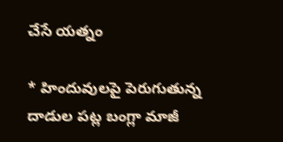చేసే యత్నం

* హిందువులపై పెరుగుతున్న దాడుల పట్ల బంగ్లా మాజీ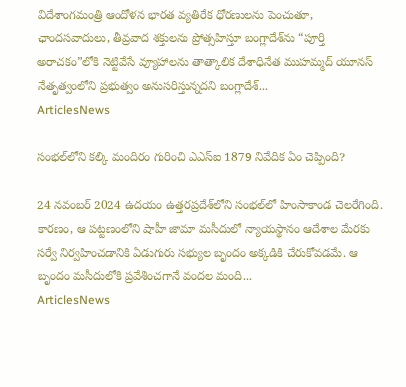విదేశాంగమంత్రి ఆందోళన భారత వ్యతిరేక ధోరణులను పెంచుతూ, ఛాందసవాదులు, తీవ్రవాద శక్తులను ప్రోత్సహిస్తూ బంగ్లాదేశ్‌ను “పూర్తి అరాచకం”లోకి నెట్టివేసే వ్యూహాలను తాత్కాలిక దేశాధినేత ముహమ్మద్ యూనస్ నేతృత్వంలోని ప్రభుత్వం అనుసరిస్తున్నదని బంగ్లాదేశ్...
ArticlesNews

సంభల్‌లోని కల్కి మందిరం గురించి ఎఎస్ఐ 1879 నివేదిక ఏం చెప్పింది?

24 నవంబర్ 2024 ఉదయం ఉత్తరప్రదేశ్‌లోని సంభల్‌లో హింసాకాండ చెలరేగింది. కారణం, ఆ పట్టణంలోని షాహీ జామా మసీదులో న్యాయస్థానం ఆదేశాల మేరకు సర్వే నిర్వహించడానికి ఏడుగురు సభ్యుల బృందం అక్కడికి చేరుకోవడమే. ఆ బృందం మసీదులోకి ప్రవేశించగానే వందల మంది...
ArticlesNews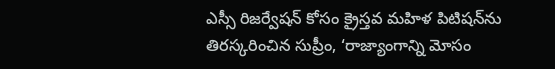ఎస్సీ రిజర్వేషన్ కోసం క్రైస్తవ మహిళ పిటిషన్‌ను తిరస్కరించిన సుప్రీం, ‘రాజ్యాంగాన్ని మోసం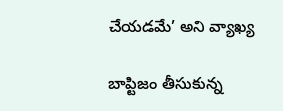చేయడమే’ అని వ్యాఖ్య

బాప్టిజం తీసుకున్న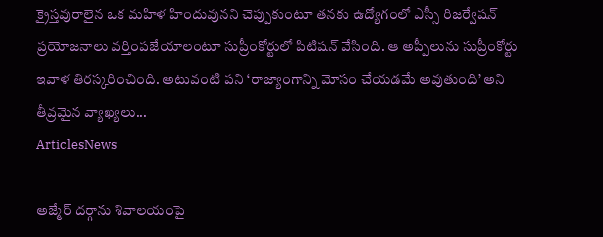క్రైస్తవురాలైన ఒక మహిళ హిందువునని చెప్పుకుంటూ తనకు ఉద్యోగంలో ఎస్సీ రిజర్వేషన్ ప్రయోజనాలు వర్తింపజేయాలంటూ సుప్రీంకోర్టులో పిటిషన్ వేసింది. ఆ అప్పీలును సుప్రీంకోర్టు ఇవాళ తిరస్కరించింది. అటువంటి పని ‘రాజ్యాంగాన్ని మోసం చేయడమే అవుతుంది’ అని తీవ్రమైన వ్యాఖ్యలు...
ArticlesNews

అజ్మేర్ దర్గాను శివాలయంపై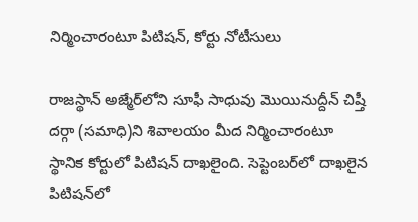నిర్మించారంటూ పిటిషన్, కోర్టు నోటీసులు

రాజస్థాన్‌ అజ్మేర్‌లోని సూఫీ సాధువు మొయినుద్దీన్ చిష్తీ దర్గా (సమాధి)ని శివాలయం మీద నిర్మించారంటూ స్థానిక కోర్టులో పిటిషన్ దాఖలైంది. సెప్టెంబర్‌లో దాఖలైన పిటిషన్‌లో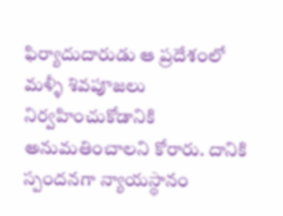ఫిర్యాదుదారుడు ఆ ప్రదేశంలో మళ్ళీ శివపూజలు నిర్వహించుకోడానికి అనుమతించాలని కోరారు. దానికి స్పందనగా న్యాయస్థానం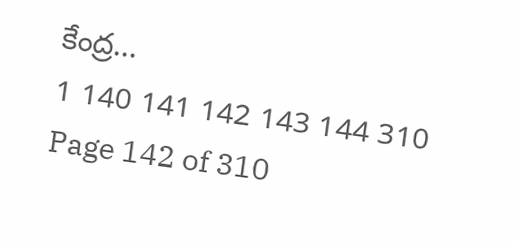కేంద్ర...
1 140 141 142 143 144 310
Page 142 of 310